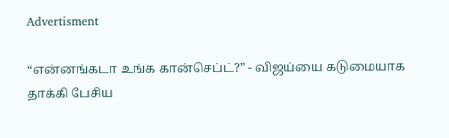Advertisment

“என்னங்கடா உங்க கான்செப்ட்?” - விஜய்யை கடுமையாக தாக்கி பேசிய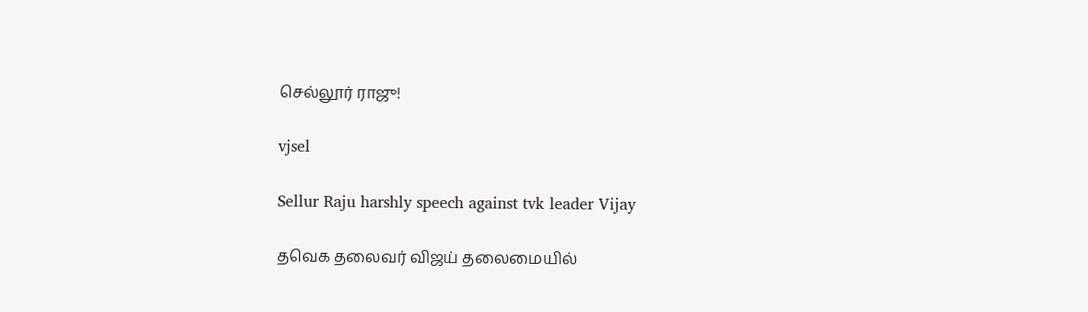செல்லூர் ராஜு!

vjsel

Sellur Raju harshly speech against tvk leader Vijay

தவெக தலைவர் விஜய் தலைமையில்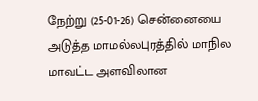நேற்று (25-01-26) சென்னையை அடுத்த மாமல்லபுரத்தில் மாநில மாவட்ட அளவிலான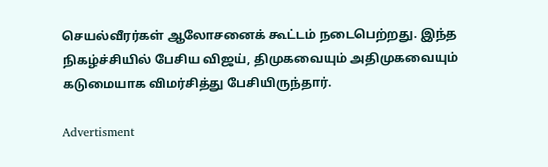செயல்வீரர்கள் ஆலோசனைக் கூட்டம் நடைபெற்றது. இந்த நிகழ்ச்சியில் பேசிய விஜய், திமுகவையும் அதிமுகவையும் கடுமையாக விமர்சித்து பேசியிருந்தார்.

Advertisment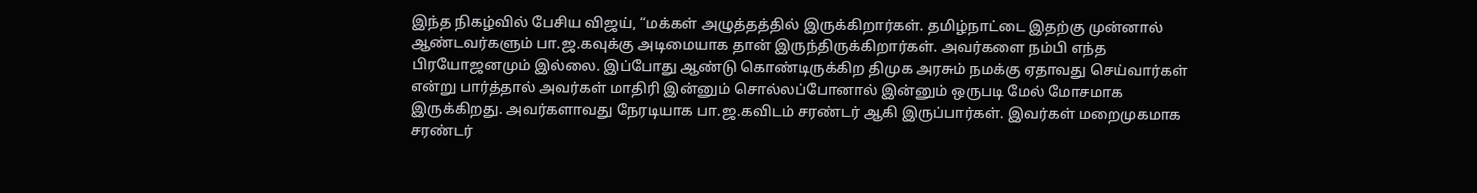இந்த நிகழ்வில் பேசிய விஜய், “மக்கள் அழுத்தத்தில் இருக்கிறார்கள். தமிழ்நாட்டை இதற்கு முன்னால் ஆண்டவர்களும் பா.ஜ.கவுக்கு அடிமையாக தான் இருந்திருக்கிறார்கள். அவர்களை நம்பி எந்த பிரயோஜனமும் இல்லை. இப்போது ஆண்டு கொண்டிருக்கிற திமுக அரசும் நமக்கு ஏதாவது செய்வார்கள் என்று பார்த்தால் அவர்கள் மாதிரி இன்னும் சொல்லப்போனால் இன்னும் ஒருபடி மேல் மோசமாக இருக்கிறது. அவர்களாவது நேரடியாக பா.ஜ.கவிடம் சரண்டர் ஆகி இருப்பார்கள். இவர்கள் மறைமுகமாக சரண்டர்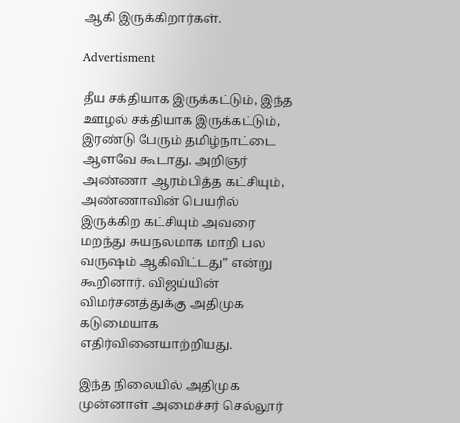ஆகி இருக்கிறார்கள்.

Advertisment

தீய சக்தியாக இருக்கட்டும், இந்த ஊழல் சக்தியாக இருக்கட்டும், இரண்டு பேரும் தமிழ்நாட்டை ஆளவே கூடாது. அறிஞர் அண்ணா ஆரம்பித்த கட்சியும், அண்ணாவின் பெயரில் இருக்கிற கட்சியும் அவரை மறந்து சுயநலமாக மாறி பல வருஷம் ஆகிவிட்டது” என்று கூறினார். விஜய்யின் விமர்சனத்துக்கு அதிமுக கடுமையாக எதிர்வினையாற்றியது.

இந்த நிலையில் அதிமுக முன்னாள் அமைச்சர் செல்லூர்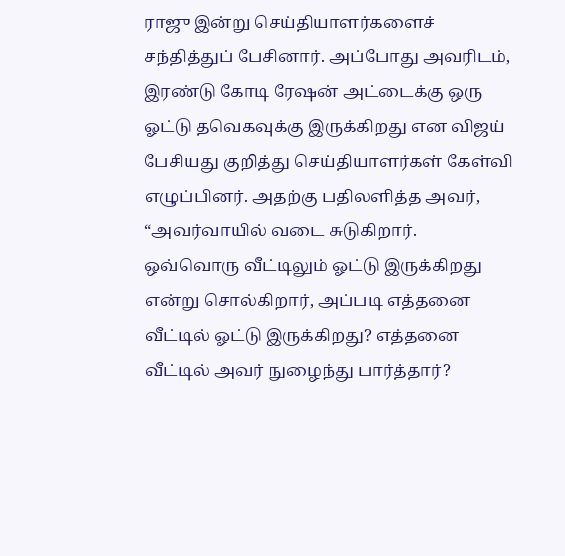ராஜு இன்று செய்தியாளர்களைச் சந்தித்துப் பேசினார். அப்போது அவரிடம், இரண்டு கோடி ரேஷன் அட்டைக்கு ஒரு ஓட்டு தவெகவுக்கு இருக்கிறது என விஜய் பேசியது குறித்து செய்தியாளர்கள் கேள்வி எழுப்பினர். அதற்கு பதிலளித்த அவர், “அவர்வாயில் வடை சுடுகிறார். ஒவ்வொரு வீட்டிலும் ஓட்டு இருக்கிறது என்று சொல்கிறார், அப்படி எத்தனை வீட்டில் ஓட்டு இருக்கிறது? எத்தனை வீட்டில் அவர் நுழைந்து பார்த்தார்?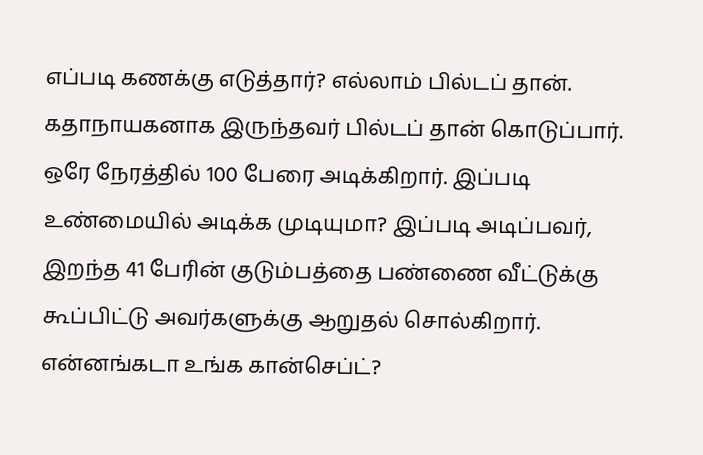எப்படி கணக்கு எடுத்தார்? எல்லாம் பில்டப் தான். கதாநாயகனாக இருந்தவர் பில்டப் தான் கொடுப்பார். ஒரே நேரத்தில் 100 பேரை அடிக்கிறார். இப்படி உண்மையில் அடிக்க முடியுமா? இப்படி அடிப்பவர், இறந்த 41 பேரின் குடும்பத்தை பண்ணை வீட்டுக்கு கூப்பிட்டு அவர்களுக்கு ஆறுதல் சொல்கிறார். என்னங்கடா உங்க கான்செப்ட்?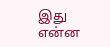இது என்ன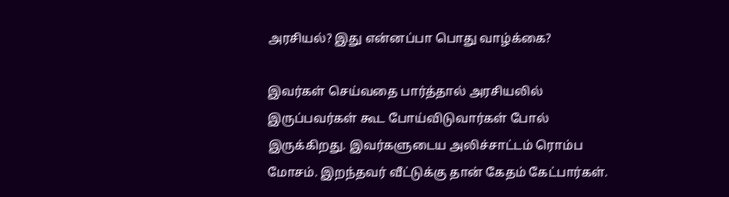அரசியல்? இது என்னப்பா பொது வாழ்க்கை?

இவர்கள் செய்வதை பார்த்தால் அரசியலில் இருப்பவர்கள் கூட போய்விடுவார்கள் போல் இருக்கிறது. இவர்களுடைய அலிச்சாட்டம் ரொம்ப மோசம். இறந்தவர் வீட்டுக்கு தான் கேதம் கேட்பார்கள்.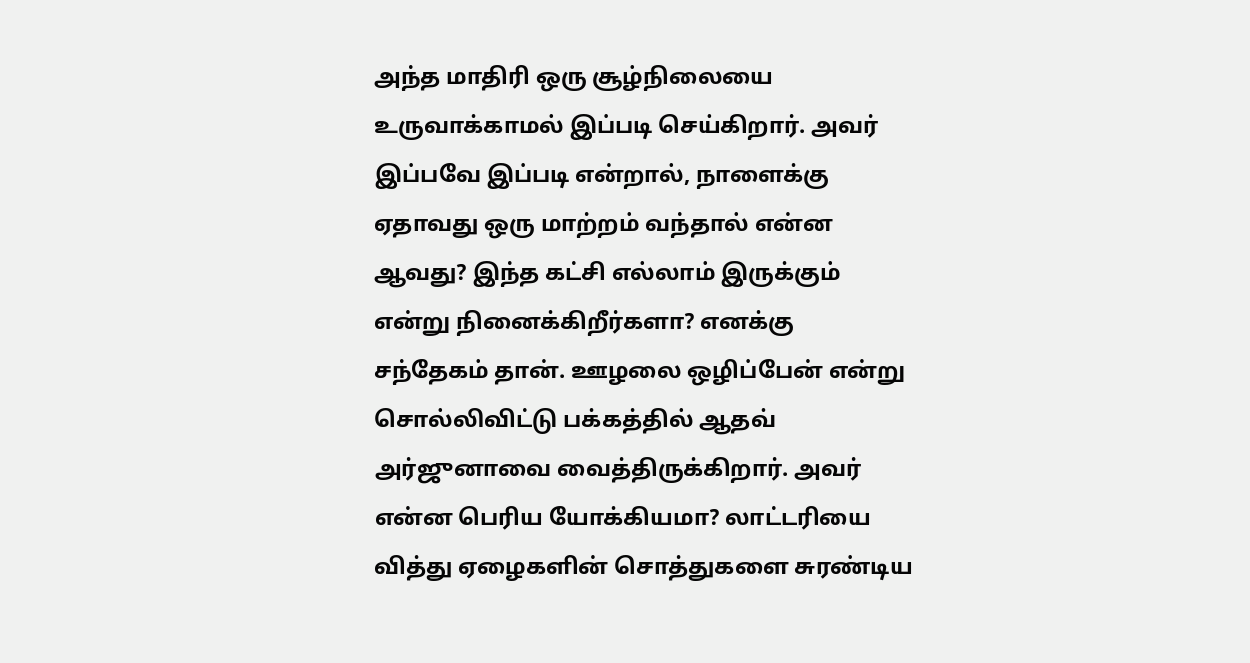அந்த மாதிரி ஒரு சூழ்நிலையை உருவாக்காமல் இப்படி செய்கிறார். அவர் இப்பவே இப்படி என்றால், நாளைக்கு ஏதாவது ஒரு மாற்றம் வந்தால் என்ன ஆவது? இந்த கட்சி எல்லாம் இருக்கும் என்று நினைக்கிறீர்களா? எனக்கு சந்தேகம் தான். ஊழலை ஒழிப்பேன் என்று சொல்லிவிட்டு பக்கத்தில் ஆதவ் அர்ஜுனாவை வைத்திருக்கிறார். அவர் என்ன பெரிய யோக்கியமா? லாட்டரியை வித்து ஏழைகளின் சொத்துகளை சுரண்டிய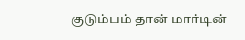குடும்பம் தான் மார்டின்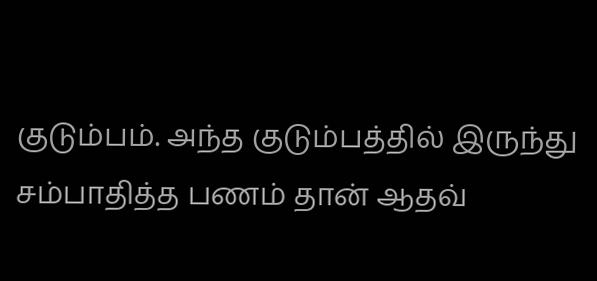குடும்பம். அந்த குடும்பத்தில் இருந்து சம்பாதித்த பணம் தான் ஆதவ்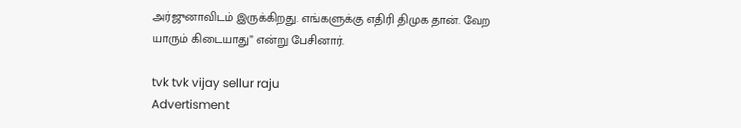அர்ஜுனாவிடம் இருக்கிறது. எங்களுக்கு எதிரி திமுக தான். வேற யாரும் கிடையாது” என்று பேசினார்.

tvk tvk vijay sellur raju
Advertisment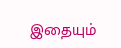இதையும்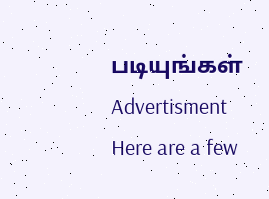படியுங்கள்
Advertisment
Here are a few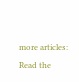more articles:
Read the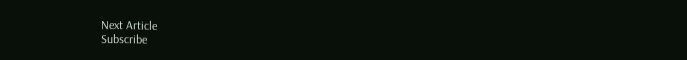Next Article
Subscribe